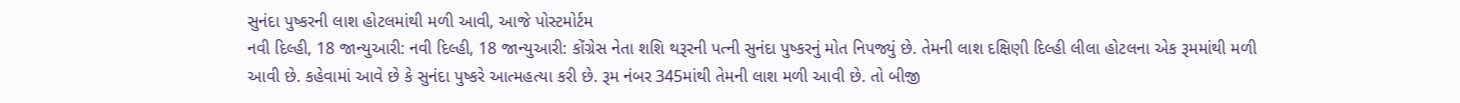સુનંદા પુષ્કરની લાશ હોટલમાંથી મળી આવી, આજે પોસ્ટમોર્ટમ
નવી દિલ્હી, 18 જાન્યુઆરી: નવી દિલ્હી, 18 જાન્યુઆરી: કોંગ્રેસ નેતા શશિ થરૂરની પત્ની સુનંદા પુષ્કરનું મોત નિપજ્યું છે. તેમની લાશ દક્ષિણી દિલ્હી લીલા હોટલના એક રૂમમાંથી મળી આવી છે. કહેવામાં આવે છે કે સુનંદા પુષ્કરે આત્મહત્યા કરી છે. રૂમ નંબર 345માંથી તેમની લાશ મળી આવી છે. તો બીજી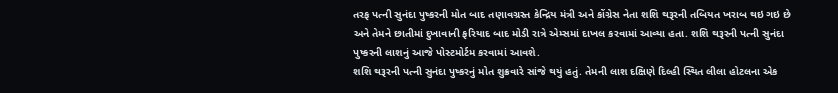તરફ પત્ની સુનંદા પુષ્કરની મોત બાદ તણાવગ્રસ્ત કેન્દ્રિય મંત્રી અને કોંગ્રેસ નેતા શશિ થરૂરની તબિયત ખરાબ થઇ ગઇ છે અને તેમને છાતીમાં દુખાવાની ફરિયાદ બાદ મોડી રાત્રે એમ્સમાં દાખલ કરવામાં આવ્યા હતા. શશિ થરૂરની પત્ની સુનંદા પુષ્કરની લાશનું આજે પોસ્ટમોર્ટમ કરવામાં આવશે.
શશિ થરૂરની પત્ની સુનંદા પુષ્કરનું મોત શુક્રવારે સાંજે થયું હતું. તેમની લાશ દક્ષિણે દિલ્હી સ્થિત લીલા હોટલના એક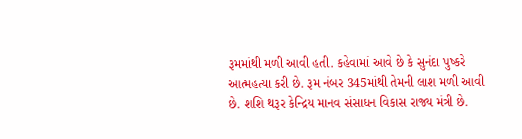રૂમમાંથી મળી આવી હતી. કહેવામાં આવે છે કે સુનંદા પુષ્કરે આત્મહત્યા કરી છે. રૂમ નંબર 345માંથી તેમની લાશ મળી આવી છે. શશિ થરૂર કેન્દ્રિય માનવ સંસાધન વિકાસ રાજ્ય મંત્રી છે.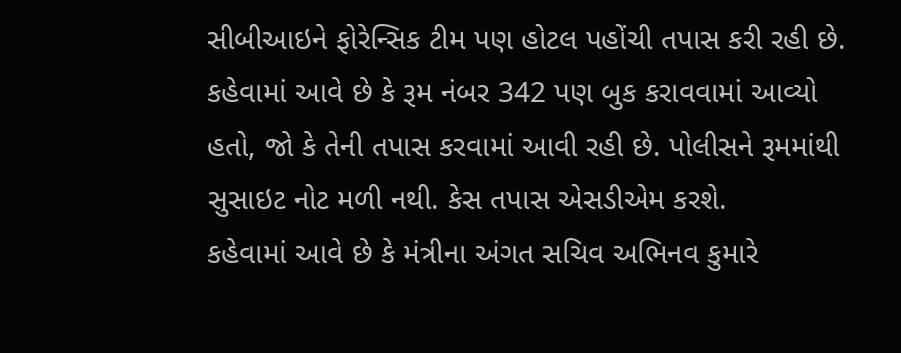સીબીઆઇને ફોરેન્સિક ટીમ પણ હોટલ પહોંચી તપાસ કરી રહી છે. કહેવામાં આવે છે કે રૂમ નંબર 342 પણ બુક કરાવવામાં આવ્યો હતો, જો કે તેની તપાસ કરવામાં આવી રહી છે. પોલીસને રૂમમાંથી સુસાઇટ નોટ મળી નથી. કેસ તપાસ એસડીએમ કરશે.
કહેવામાં આવે છે કે મંત્રીના અંગત સચિવ અભિનવ કુમારે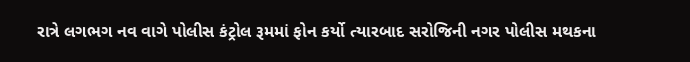રાત્રે લગભગ નવ વાગે પોલીસ કંટ્રોલ રૂમમાં ફોન કર્યો ત્યારબાદ સરોજિની નગર પોલીસ મથકના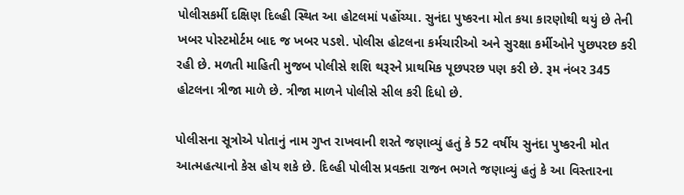પોલીસકર્મી દક્ષિણ દિલ્હી સ્થિત આ હોટલમાં પહોંચ્યા. સુનંદા પુષ્કરના મોત કયા કારણોથી થયું છે તેની ખબર પોસ્ટમોર્ટમ બાદ જ ખબર પડશે. પોલીસ હોટલના કર્મચારીઓ અને સુરક્ષા કર્મીઓને પુછપરછ કરી રહી છે. મળતી માહિતી મુજબ પોલીસે શશિ થરૂરને પ્રાથમિક પૂછપરછ પણ કરી છે. રૂમ નંબર 345 હોટલના ત્રીજા માળે છે. ત્રીજા માળને પોલીસે સીલ કરી દિધો છે.

પોલીસના સૂત્રોએ પોતાનું નામ ગુપ્ત રાખવાની શરતે જણાવ્યું હતું કે 52 વર્ષીય સુનંદા પુષ્કરની મોત આત્મહત્યાનો કેસ હોય શકે છે. દિલ્હી પોલીસ પ્રવક્તા રાજન ભગતે જણાવ્યું હતું કે આ વિસ્તારના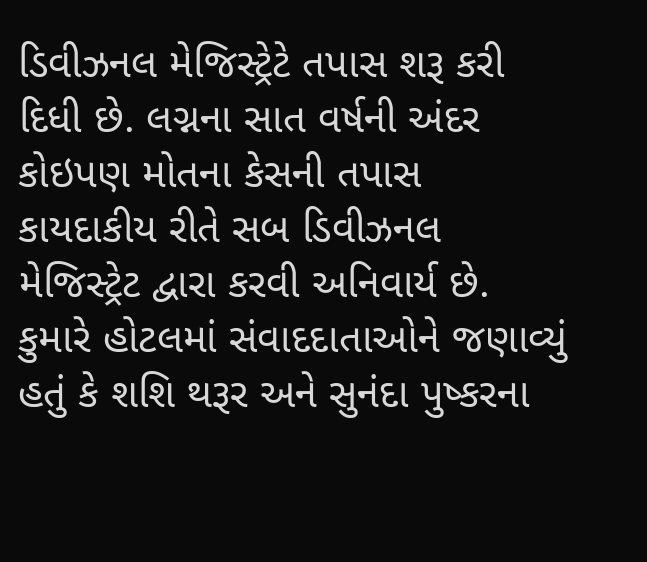ડિવીઝનલ મેજિસ્ટ્રેટે તપાસ શરૂ કરી દિધી છે. લગ્નના સાત વર્ષની અંદર કોઇપણ મોતના કેસની તપાસ કાયદાકીય રીતે સબ ડિવીઝનલ મેજિસ્ટ્રેટ દ્વારા કરવી અનિવાર્ય છે.
કુમારે હોટલમાં સંવાદદાતાઓને જણાવ્યું હતું કે શશિ થરૂર અને સુનંદા પુષ્કરના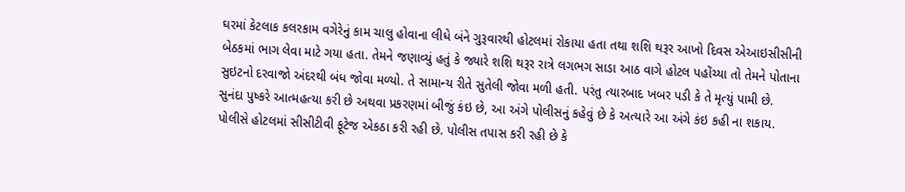ઘરમાં કેટલાક કલરકામ વગેરેનું કામ ચાલુ હોવાના લીધે બંને ગુરૂવારથી હોટલમાં રોકાયા હતા તથા શશિ થરૂર આખો દિવસ એઆઇસીસીની બેઠકમાં ભાગ લેવા માટે ગયા હતા. તેમને જણાવ્યું હતું કે જ્યારે શશિ થરૂર રાત્રે લગભગ સાડા આઠ વાગે હોટલ પહોંચ્યા તો તેમને પોતાના સુઇટનો દરવાજો અંદરથી બંધ જોવા મળ્યો. તે સામાન્ય રીતે સુતેલી જોવા મળી હતી. પરંતુ ત્યારબાદ ખબર પડી કે તે મૃત્યું પામી છે.
સુનંદા પુષ્કરે આત્મહત્યા કરી છે અથવા પ્રકરણમાં બીજું કંઇ છે, આ અંગે પોલીસનું કહેવું છે કે અત્યારે આ અંગે કંઇ કહી ના શકાય. પોલીસે હોટલમાં સીસીટીવી ફૂટેજ એકઠા કરી રહી છે. પોલીસ તપાસ કરી રહી છે કે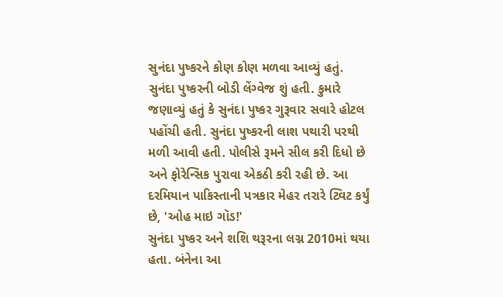સુનંદા પુષ્કરને કોણ કોણ મળવા આવ્યું હતું. સુનંદા પુષ્કરની બોડી લેંગ્વેજ શું હતી. કુમારે જણાવ્યું હતું કે સુનંદા પુષ્કર ગુરૂવાર સવારે હોટલ પહોંચી હતી. સુનંદા પુષ્કરની લાશ પથારી પરથી મળી આવી હતી. પોલીસે રૂમને સીલ કરી દિધો છે અને ફોરેન્સિક પુરાવા એકઠી કરી રહી છે. આ દરમિયાન પાકિસ્તાની પત્રકાર મેહર તરારે ટ્વિટ કર્યું છે, 'ઓહ માઇ ગૉડ!'
સુનંદા પુષ્કર અને શશિ થરૂરના લગ્ન 2010માં થયા હતા. બંનેના આ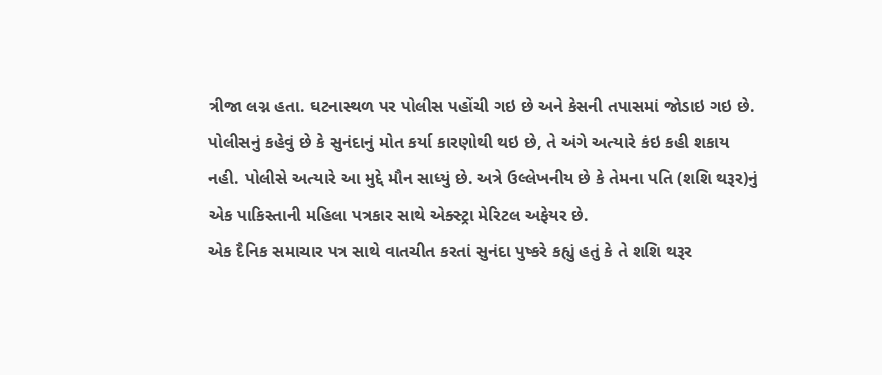ત્રીજા લગ્ન હતા. ઘટનાસ્થળ પર પોલીસ પહોંચી ગઇ છે અને કેસની તપાસમાં જોડાઇ ગઇ છે. પોલીસનું કહેવું છે કે સુનંદાનું મોત કર્યા કારણોથી થઇ છે, તે અંગે અત્યારે કંઇ કહી શકાય નહી. પોલીસે અત્યારે આ મુદ્દે મૌન સાધ્યું છે. અત્રે ઉલ્લેખનીય છે કે તેમના પતિ (શશિ થરૂર)નું એક પાકિસ્તાની મહિલા પત્રકાર સાથે એક્સ્ટ્રા મેરિટલ અફેયર છે.
એક દૈનિક સમાચાર પત્ર સાથે વાતચીત કરતાં સુનંદા પુષ્કરે કહ્યું હતું કે તે શશિ થરૂર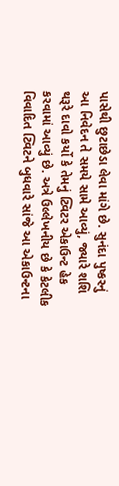પાસેથી છુટાછેડા લેવા માંગે છે. સુનંદા પુષ્કરનું આ નિવેદન તે સમયે સામે આવ્યું, જ્યારે શશિ થરૂરે દાવો કર્યો કે તેમનું ટ્વિટર એકાઉન્ટ હેક કરવામાં આવ્યું છે. અત્રે ઉલ્લેખનીય છે કે કેટલીક વિવાદિત ટ્વિટને બુધવારે સાંજે આ એકાઉન્ટના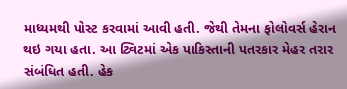માધ્યમથી પોસ્ટ કરવામાં આવી હતી. જેથી તેમના ફોલોવર્સ હેરાન થઇ ગયા હતા. આ ટ્વિટમાં એક પાકિસ્તાની પતરકાર મેહર તરાર સંબંધિત હતી. હેક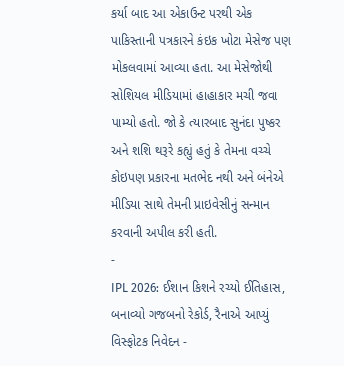કર્યા બાદ આ એકાઉન્ટ પરથી એક પાકિસ્તાની પત્રકારને કંઇક ખોટા મેસેજ પણ મોકલવામાં આવ્યા હતા. આ મેસેજોથી સોશિયલ મીડિયામાં હાહાકાર મચી જવા પામ્યો હતો. જો કે ત્યારબાદ સુનંદા પુષ્કર અને શશિ થરૂરે કહ્યું હતું કે તેમના વચ્ચે કોઇપણ પ્રકારના મતભેદ નથી અને બંનેએ મીડિયા સાથે તેમની પ્રાઇવેસીનું સન્માન કરવાની અપીલ કરી હતી.
-
IPL 2026: ઈશાન કિશને રચ્યો ઈતિહાસ, બનાવ્યો ગજબનો રેકોર્ડ, રૈનાએ આપ્યું વિસ્ફોટક નિવેદન -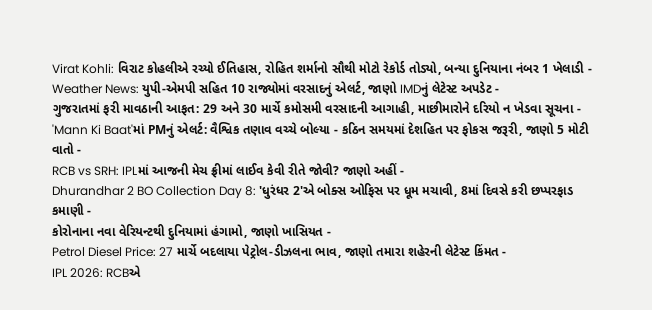Virat Kohli: વિરાટ કોહલીએ રચ્યો ઈતિહાસ, રોહિત શર્માનો સૌથી મોટો રેકોર્ડ તોડ્યો, બન્યા દુનિયાના નંબર 1 ખેલાડી -
Weather News: યુપી-એમપી સહિત 10 રાજ્યોમાં વરસાદનું એલર્ટ, જાણો IMDનું લેટેસ્ટ અપડેટ -
ગુજરાતમાં ફરી માવઠાની આફત: 29 અને 30 માર્ચે કમોસમી વરસાદની આગાહી, માછીમારોને દરિયો ન ખેડવા સૂચના -
'Mann Ki Baat'માં PMનું એલર્ટ: વૈશ્વિક તણાવ વચ્ચે બોલ્યા - કઠિન સમયમાં દેશહિત પર ફોકસ જરૂરી, જાણો 5 મોટી વાતો -
RCB vs SRH: IPLમાં આજની મેચ ફ્રીમાં લાઈવ કેવી રીતે જોવી? જાણો અહીં -
Dhurandhar 2 BO Collection Day 8: 'ધુરંધર 2'એ બોક્સ ઓફિસ પર ધૂમ મચાવી, 8માં દિવસે કરી છપ્પરફાડ કમાણી -
કોરોનાના નવા વેરિયન્ટથી દુનિયામાં હંગામો, જાણો ખાસિયત -
Petrol Diesel Price: 27 માર્ચે બદલાયા પેટ્રોલ-ડીઝલના ભાવ, જાણો તમારા શહેરની લેટેસ્ટ કિંમત -
IPL 2026: RCBએ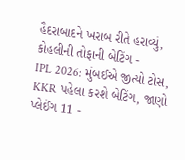હૈદરાબાદને ખરાબ રીતે હરાવ્યું, કોહલીની તોફાની બેટિંગ -
IPL 2026: મુંબઈએ જીત્યો ટોસ, KKR પહેલા કરશે બેટિંગ, જાણો પ્લેઈંગ 11 -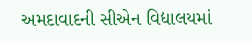અમદાવાદની સીએન વિદ્યાલયમાં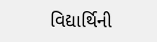વિદ્યાર્થિની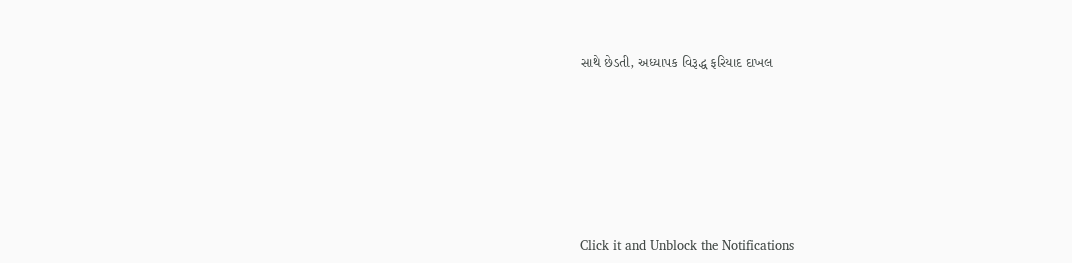સાથે છેડતી, અધ્યાપક વિરૂદ્ધ ફરિયાદ દાખલ









Click it and Unblock the Notifications